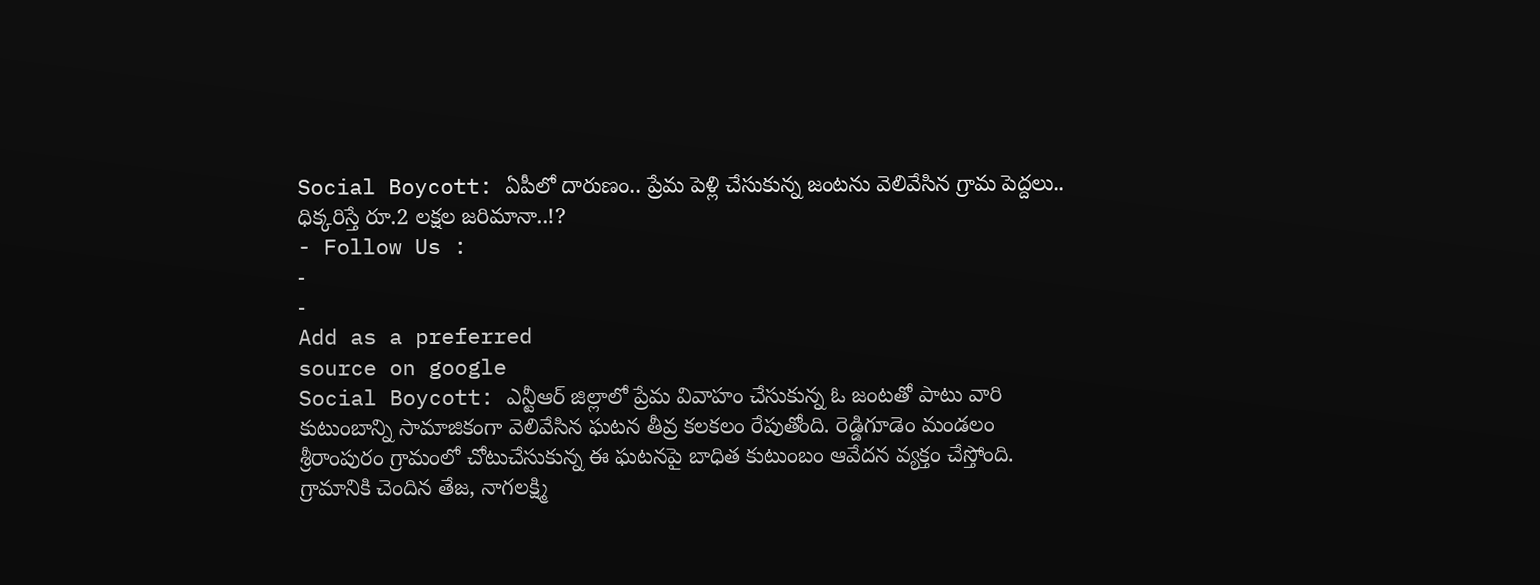Social Boycott: ఏపీలో దారుణం.. ప్రేమ పెళ్లి చేసుకున్న జంటను వెలివేసిన గ్రామ పెద్దలు.. ధిక్కరిస్తే రూ.2 లక్షల జరిమానా..!?
- Follow Us :
-
-
Add as a preferred
source on google
Social Boycott: ఎన్టీఆర్ జిల్లాలో ప్రేమ వివాహం చేసుకున్న ఓ జంటతో పాటు వారి కుటుంబాన్ని సామాజికంగా వెలివేసిన ఘటన తీవ్ర కలకలం రేపుతోంది. రెడ్డిగూడెం మండలం శ్రీరాంపురం గ్రామంలో చోటుచేసుకున్న ఈ ఘటనపై బాధిత కుటుంబం ఆవేదన వ్యక్తం చేస్తోంది. గ్రామానికి చెందిన తేజ, నాగలక్ష్మి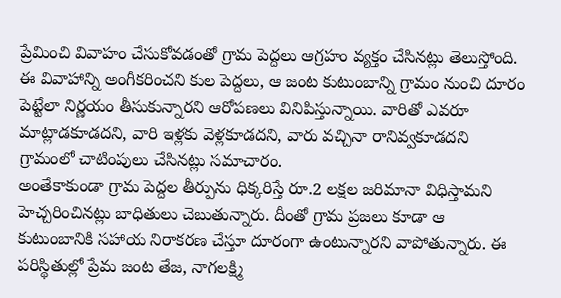ప్రేమించి వివాహం చేసుకోవడంతో గ్రామ పెద్దలు ఆగ్రహం వ్యక్తం చేసినట్లు తెలుస్తోంది. ఈ వివాహాన్ని అంగీకరించని కుల పెద్దలు, ఆ జంట కుటుంబాన్ని గ్రామం నుంచి దూరం పెట్టేలా నిర్ణయం తీసుకున్నారని ఆరోపణలు వినిపిస్తున్నాయి. వారితో ఎవరూ మాట్లాడకూడదని, వారి ఇళ్లకు వెళ్లకూడదని, వారు వచ్చినా రానివ్వకూడదని గ్రామంలో చాటింపులు చేసినట్లు సమాచారం.
అంతేకాకుండా గ్రామ పెద్దల తీర్పును ధిక్కరిస్తే రూ.2 లక్షల జరిమానా విధిస్తామని హెచ్చరించినట్లు బాధితులు చెబుతున్నారు. దీంతో గ్రామ ప్రజలు కూడా ఆ కుటుంబానికి సహాయ నిరాకరణ చేస్తూ దూరంగా ఉంటున్నారని వాపోతున్నారు. ఈ పరిస్థితుల్లో ప్రేమ జంట తేజ, నాగలక్ష్మి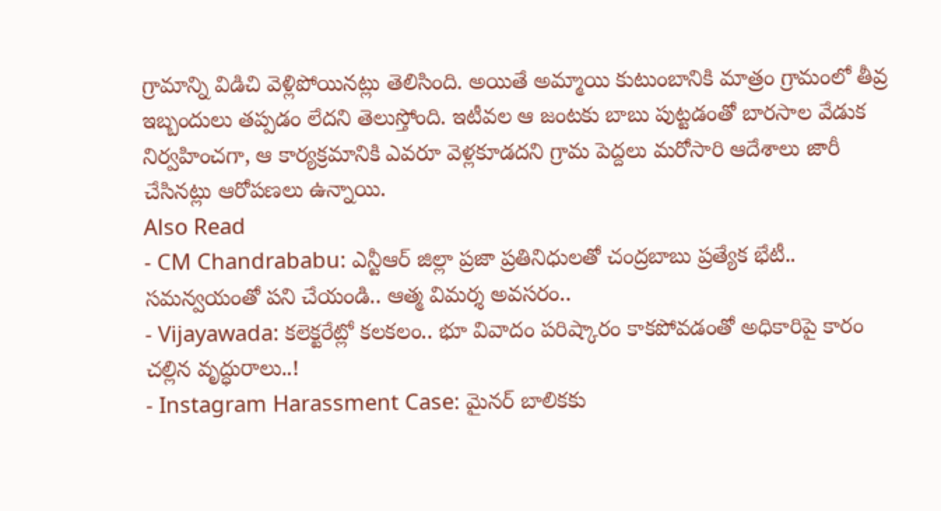గ్రామాన్ని విడిచి వెళ్లిపోయినట్లు తెలిసింది. అయితే అమ్మాయి కుటుంబానికి మాత్రం గ్రామంలో తీవ్ర ఇబ్బందులు తప్పడం లేదని తెలుస్తోంది. ఇటీవల ఆ జంటకు బాబు పుట్టడంతో బారసాల వేడుక నిర్వహించగా, ఆ కార్యక్రమానికి ఎవరూ వెళ్లకూడదని గ్రామ పెద్దలు మరోసారి ఆదేశాలు జారీ చేసినట్లు ఆరోపణలు ఉన్నాయి.
Also Read
- CM Chandrababu: ఎన్టీఆర్ జిల్లా ప్రజా ప్రతినిధులతో చంద్రబాబు ప్రత్యేక భేటీ.. సమన్వయంతో పని చేయండి.. ఆత్మ విమర్శ అవసరం..
- Vijayawada: కలెక్టరేట్లో కలకలం.. భూ వివాదం పరిష్కారం కాకపోవడంతో అధికారిపై కారం చల్లిన వృద్ధురాలు..!
- Instagram Harassment Case: మైనర్ బాలికకు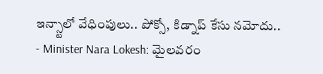ఇన్స్టాలో వేధింపులు.. పోక్సో, కిడ్నాప్ కేసు నమోదు..
- Minister Nara Lokesh: మైలవరం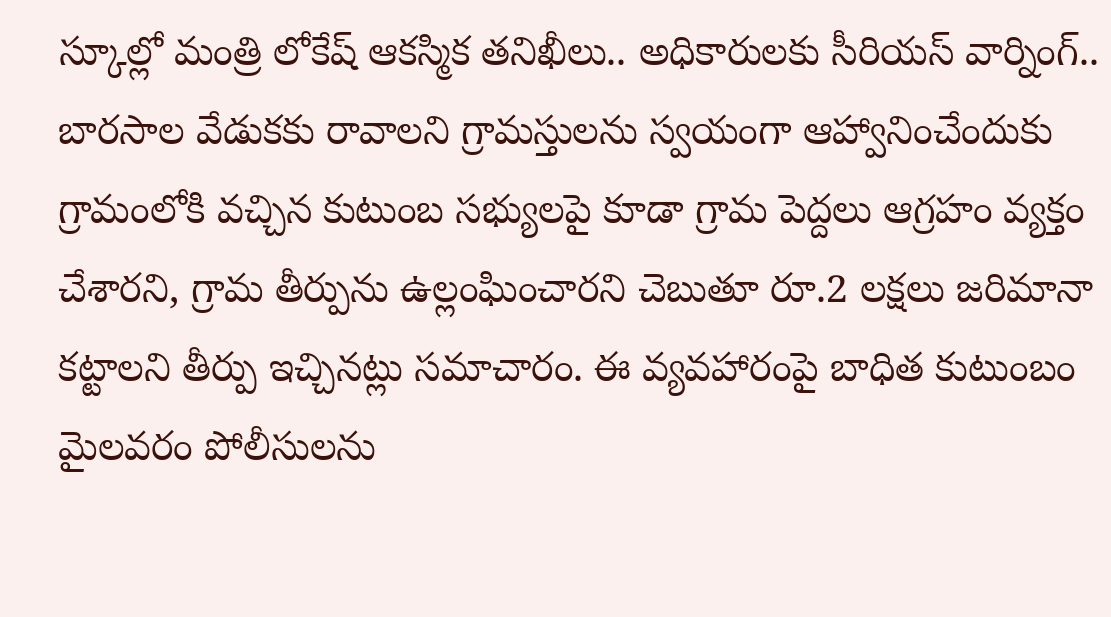స్కూల్లో మంత్రి లోకేష్ ఆకస్మిక తనిఖీలు.. అధికారులకు సీరియస్ వార్నింగ్..
బారసాల వేడుకకు రావాలని గ్రామస్తులను స్వయంగా ఆహ్వానించేందుకు గ్రామంలోకి వచ్చిన కుటుంబ సభ్యులపై కూడా గ్రామ పెద్దలు ఆగ్రహం వ్యక్తం చేశారని, గ్రామ తీర్పును ఉల్లంఘించారని చెబుతూ రూ.2 లక్షలు జరిమానా కట్టాలని తీర్పు ఇచ్చినట్లు సమాచారం. ఈ వ్యవహారంపై బాధిత కుటుంబం మైలవరం పోలీసులను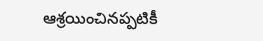ఆశ్రయించినప్పటికీ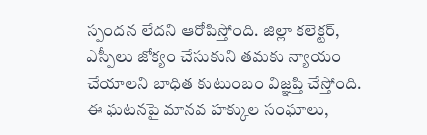స్పందన లేదని ఆరోపిస్తోంది. జిల్లా కలెక్టర్, ఎస్పీలు జోక్యం చేసుకుని తమకు న్యాయం చేయాలని బాధిత కుటుంబం విజ్ఞప్తి చేస్తోంది. ఈ ఘటనపై మానవ హక్కుల సంఘాలు,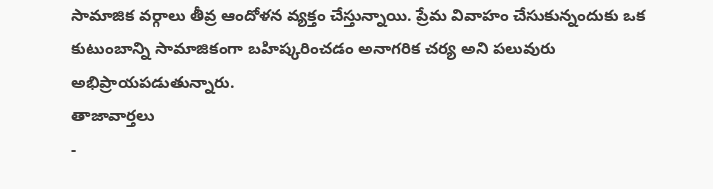సామాజిక వర్గాలు తీవ్ర ఆందోళన వ్యక్తం చేస్తున్నాయి. ప్రేమ వివాహం చేసుకున్నందుకు ఒక కుటుంబాన్ని సామాజికంగా బహిష్కరించడం అనాగరిక చర్య అని పలువురు అభిప్రాయపడుతున్నారు.
తాజావార్తలు
-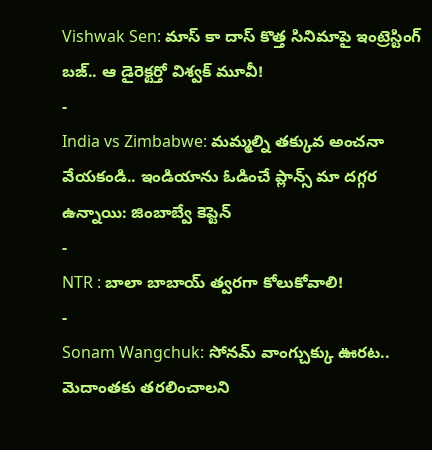Vishwak Sen: మాస్ కా దాస్ కొత్త సినిమాపై ఇంట్రెస్టింగ్ బజ్.. ఆ డైరెక్టర్తో విశ్వక్ మూవీ!
-
India vs Zimbabwe: మమ్మల్ని తక్కువ అంచనా వేయకండి.. ఇండియాను ఓడించే ప్లాన్స్ మా దగ్గర ఉన్నాయి: జింబాబ్వే కెప్టెన్
-
NTR : బాలా బాబాయ్ త్వరగా కోలుకోవాలి!
-
Sonam Wangchuk: సోనమ్ వాంగ్చుక్కు ఊరట.. మెదాంతకు తరలించాలని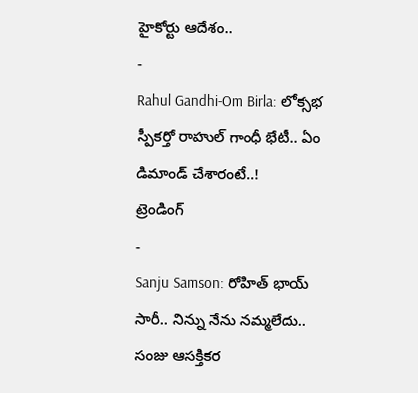హైకోర్టు ఆదేశం..
-
Rahul Gandhi-Om Birla: లోక్సభ స్పీకర్తో రాహుల్ గాంధీ భేటీ.. ఏం డిమాండ్ చేశారంటే..!
ట్రెండింగ్
-
Sanju Samson: రోహిత్ భాయ్ సారీ.. నిన్ను నేను నమ్మలేదు.. సంజు ఆసక్తికర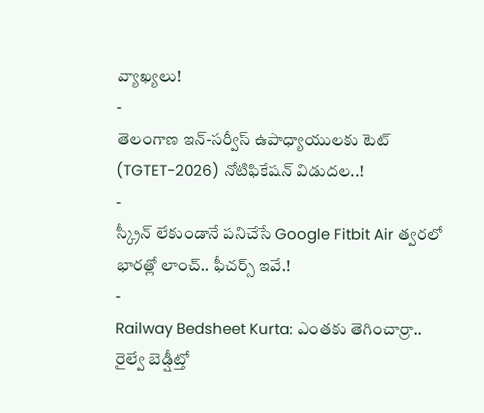వ్యాఖ్యలు!
-
తెలంగాణ ఇన్-సర్వీస్ ఉపాధ్యాయులకు టెట్ (TGTET-2026) నోటిఫికేషన్ విడుదల..!
-
స్క్రీన్ లేకుండానే పనిచేసే Google Fitbit Air త్వరలో భారత్లో లాంచ్.. ఫీచర్స్ ఇవే.!
-
Railway Bedsheet Kurta: ఎంతకు తెగించార్రా.. రైల్వే బెడ్షీట్తో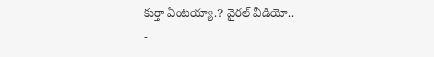కుర్తా ఏంటయ్యా.? వైరల్ వీడియో..
-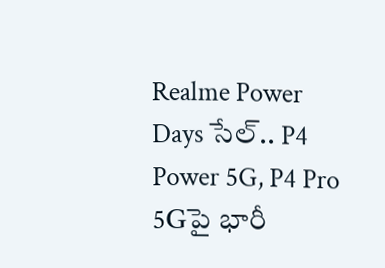Realme Power Days సేల్.. P4 Power 5G, P4 Pro 5Gపై భారీ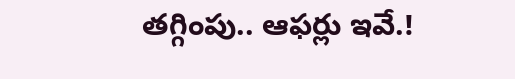తగ్గింపు.. ఆఫర్లు ఇవే.!